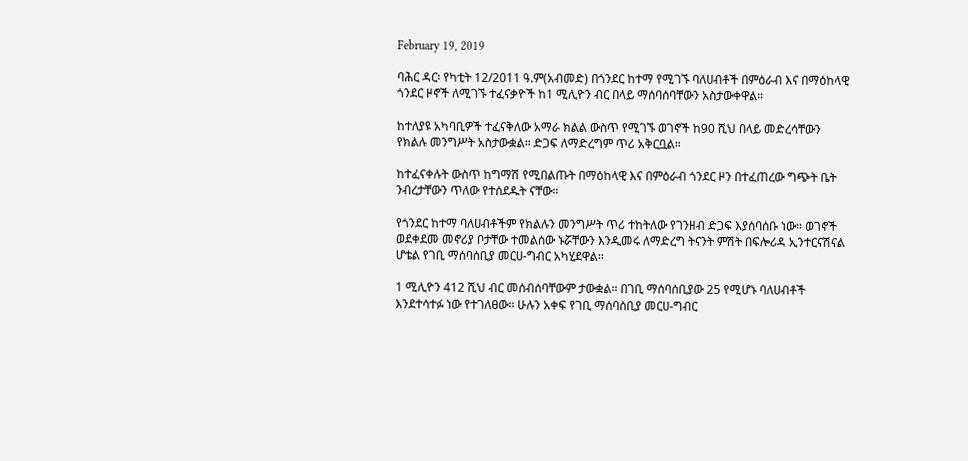February 19, 2019

ባሕር ዳር፡ የካቲት 12/2011 ዓ.ም(አብመድ) በጎንደር ከተማ የሚገኙ ባለሀብቶች በምዕራብ እና በማዕከላዊ ጎንደር ዞኖች ለሚገኙ ተፈናቃዮች ከ1 ሚሊዮን ብር በላይ ማሰባሰባቸውን አስታውቀዋል።

ከተለያዩ አካባቢዎች ተፈናቅለው አማራ ክልል ውስጥ የሚገኙ ወገኖች ከ90 ሺህ በላይ መድረሳቸውን የክልሉ መንግሥት አስታውቋል። ድጋፍ ለማድረግም ጥሪ አቅርቧል።

ከተፈናቀሉት ውስጥ ከግማሽ የሚበልጡት በማዕከላዊ እና በምዕራብ ጎንደር ዞን በተፈጠረው ግጭት ቤት ንብረታቸውን ጥለው የተሰደዱት ናቸው።

የጎንደር ከተማ ባለሀብቶችም የክልሉን መንግሥት ጥሪ ተከትለው የገንዘብ ድጋፍ እያሰባሰቡ ነው። ወገኖች ወደቀደመ መኖሪያ ቦታቸው ተመልሰው ኑሯቸውን እንዲመሩ ለማድረግ ትናንት ምሽት በፍሎሪዳ ኢንተርናሽናል ሆቴል የገቢ ማሰባሰቢያ መርሀ-ግብር አካሂደዋል፡፡

1 ሚሊዮን 412 ሺህ ብር መሰብሰባቸውም ታውቋል። በገቢ ማሰባሰቢያው 25 የሚሆኑ ባለሀብቶች እንደተሳተፉ ነው የተገለፀው፡፡ ሁሉን አቀፍ የገቢ ማሰባሰቢያ መርሀ-ግብር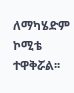ለማካሄድም ኮሚቴ ተዋቅሯል፡፡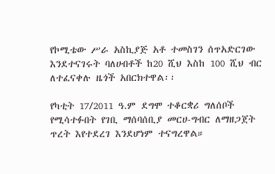የኮሚቴው ሥራ አስኪያጅ አቶ ተመስገን ሰጥአድርገው እንደተናገሩት ባለሀብቶች ከ20 ሺህ እስከ 100 ሺህ ብር ለተፈናቀሉ ዜጎች አበርክተዋል፡፡

የካቲት 17/2011 ዓ.ም ደግሞ ተቆርቋሪ ግለሰቦች የሚሳተፉበት የገቢ ማሰባሰቢያ መርሀ-ግብር ለማዘጋጀት ጥረት እየተደረገ እንደሆነም ተናግረዋል።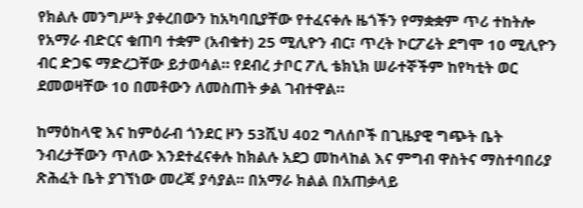የክልሉ መንግሥት ያቀረበውን ከአካባቢያቸው የተፈናቀሉ ዜጎችን የማቋቋም ጥሪ ተከትሎ የአማራ ብድርና ቁጠባ ተቋም (አብቁተ) 25 ሚሊዮን ብር፣ ጥረት ኮርፖሬት ደግሞ 10 ሚሊዮን ብር ድጋፍ ማድረጋቸው ይታወሳል። የደብረ ታቦር ፖሊ ቴክኒክ ሠራተኞችም ከየካቲት ወር ደመወዛቸው 10 በመቶውን ለመስጠት ቃል ገብተዋል።

ከማዕከላዊ እና ከምዕራብ ጎንደር ዞን 53ሺህ 402 ግለሰቦች በጊዜያዊ ግጭት ቤት ንብረታቸውን ጥለው እንደተፈናቀሉ ከክልሉ አደጋ መከላከል እና ምግብ ዋስትና ማስተባበሪያ ጽሕፈት ቤት ያገኘነው መረጃ ያሳያል፡፡ በአማራ ክልል በአጠቃላይ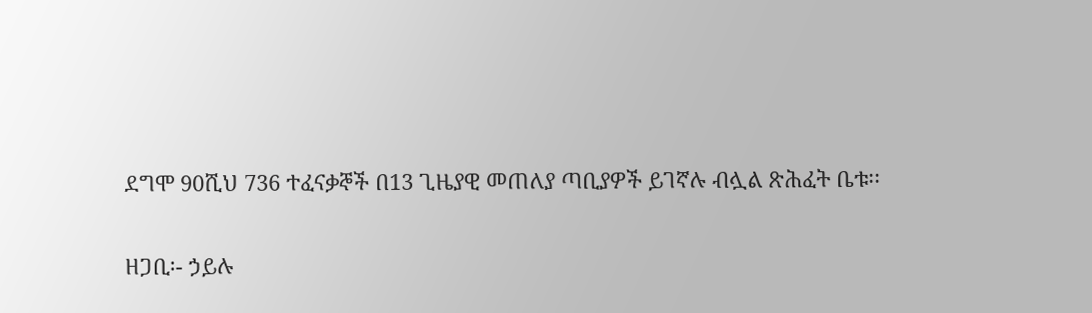ደግሞ 90ሺህ 736 ተፈናቃኞች በ13 ጊዜያዊ መጠለያ ጣቢያዎች ይገኛሉ ብሏል ጽሕፈት ቤቱ፡፡

ዘጋቢ፡- ኃይሉ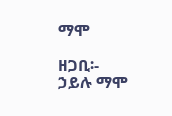ማሞ

ዘጋቢ፡- ኃይሉ ማሞ